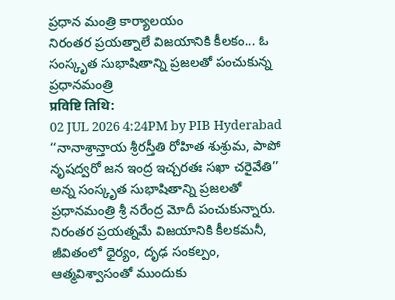ప్రధాన మంత్రి కార్యాలయం
నిరంతర ప్రయత్నాలే విజయానికి కీలకం... ఓ సంస్కృత సుభాషితాన్ని ప్రజలతో పంచుకున్న ప్రధానమంత్రి
प्रविष्टि तिथि:
02 JUL 2026 4:24PM by PIB Hyderabad
‘‘నానాశ్రాన్తాయ శ్రీరస్తీతి రోహిత శుశ్రుమ, పాపో నృషద్వరో జన ఇంద్ర ఇచ్చరతః సఖా చరైవేతి’’ అన్న సంస్కృత సుభాషితాన్ని ప్రజలతో ప్రధానమంత్రి శ్రీ నరేంద్ర మోదీ పంచుకున్నారు.
నిరంతర ప్రయత్నమే విజయానికి కీలకమనీ, జీవితంలో ధైర్యం, దృఢ సంకల్పం, ఆత్మవిశ్వాసంతో ముందుకు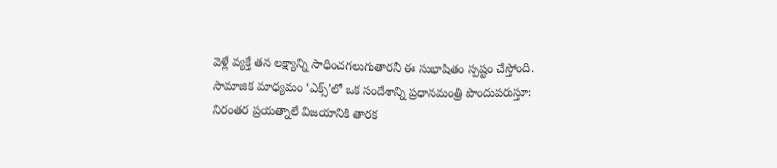వెళ్లే వ్యక్తే తన లక్ష్యాన్ని సాధించగలుగుతారనీ ఈ సుభాషితం స్పష్టం చేస్తోంది.
సామాజిక మాధ్యమం ‘ఎక్స్’లో ఒక సందేశాన్ని ప్రధానమంత్రి పొందుపరుస్తూ:
నిరంతర ప్రయత్నాలే విజయానికి తారక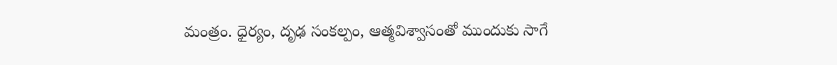మంత్రం. ధైర్యం, దృఢ సంకల్పం, ఆత్మవిశ్వాసంతో ముందుకు సాగే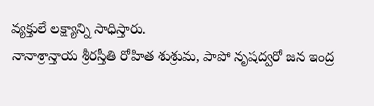వ్యక్తులే లక్ష్యాన్ని సాధిస్తారు.
నానాశ్రాన్తాయ శ్రీరస్తీతి రోహిత శుశ్రుమ, పాపో నృషద్వరో జన ఇంద్ర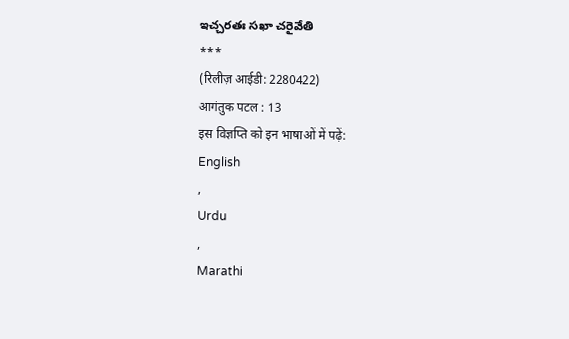ఇచ్చరతః సఖా చరైవేతి
***
(रिलीज़ आईडी: 2280422)
आगंतुक पटल : 13
इस विज्ञप्ति को इन भाषाओं में पढ़ें:
English
,
Urdu
,
Marathi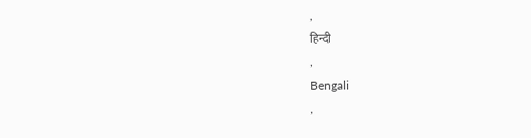,
हिन्दी
,
Bengali
,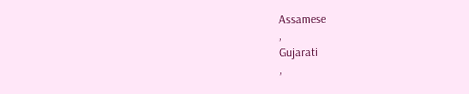Assamese
,
Gujarati
,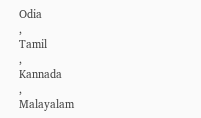Odia
,
Tamil
,
Kannada
,
Malayalam